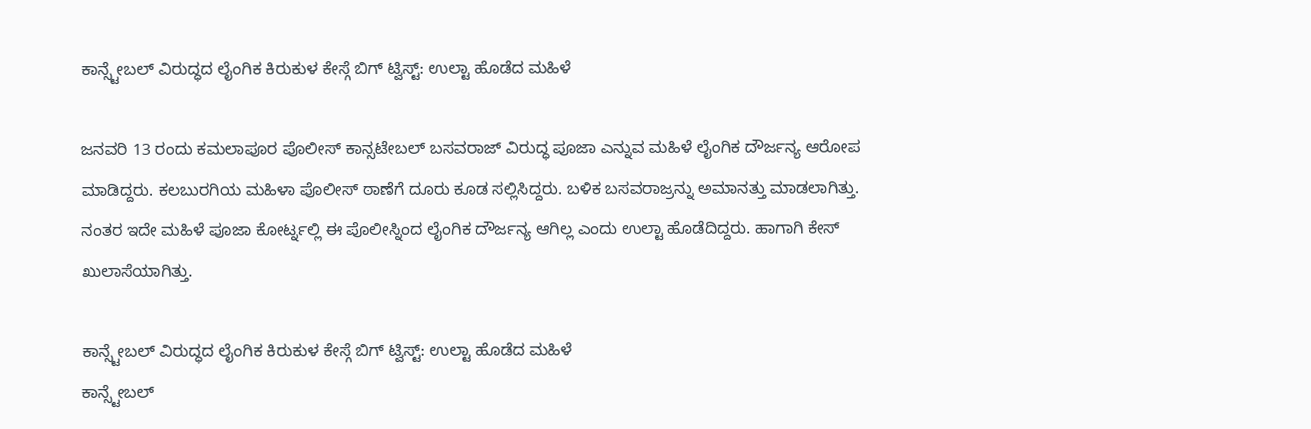ಕಾನ್ಸ್ಟೇಬಲ್ ವಿರುದ್ಧದ ಲೈಂಗಿಕ ಕಿರುಕುಳ ಕೇಸ್ಗೆ ಬಿಗ್ ಟ್ವಿಸ್ಟ್: ಉಲ್ಟಾ ಹೊಡೆದ ಮಹಿಳೆ

ಜನವರಿ 13 ರಂದು ಕಮಲಾಪೂರ ಪೊಲೀಸ್ ಕಾನ್ಸಟೇಬಲ್ ಬಸವರಾಜ್ ವಿರುದ್ಧ ಪೂಜಾ ಎನ್ನುವ ಮಹಿಳೆ ಲೈಂಗಿಕ ದೌರ್ಜನ್ಯ ಆರೋಪ ಮಾಡಿದ್ದರು. ಕಲಬುರಗಿಯ ಮಹಿಳಾ ಪೊಲೀಸ್ ಠಾಣೆಗೆ ದೂರು ಕೂಡ ಸಲ್ಲಿಸಿದ್ದರು. ಬಳಿಕ ಬಸವರಾಜ್ರನ್ನು ಅಮಾನತ್ತು ಮಾಡಲಾಗಿತ್ತು. ನಂತರ ಇದೇ ಮಹಿಳೆ ಪೂಜಾ ಕೋರ್ಟ್ನಲ್ಲಿ ಈ ಪೊಲೀಸ್ನಿಂದ ಲೈಂಗಿಕ ದೌರ್ಜನ್ಯ ಆಗಿಲ್ಲ ಎಂದು ಉಲ್ಟಾ ಹೊಡೆದಿದ್ದರು. ಹಾಗಾಗಿ ಕೇಸ್ ಖುಲಾಸೆಯಾಗಿತ್ತು‌.

ಕಾನ್ಸ್ಟೇಬಲ್ ವಿರುದ್ಧದ ಲೈಂಗಿಕ ಕಿರುಕುಳ ಕೇಸ್ಗೆ ಬಿಗ್ ಟ್ವಿಸ್ಟ್: ಉಲ್ಟಾ ಹೊಡೆದ ಮಹಿಳೆ
ಕಾನ್ಸ್ಟೇಬಲ್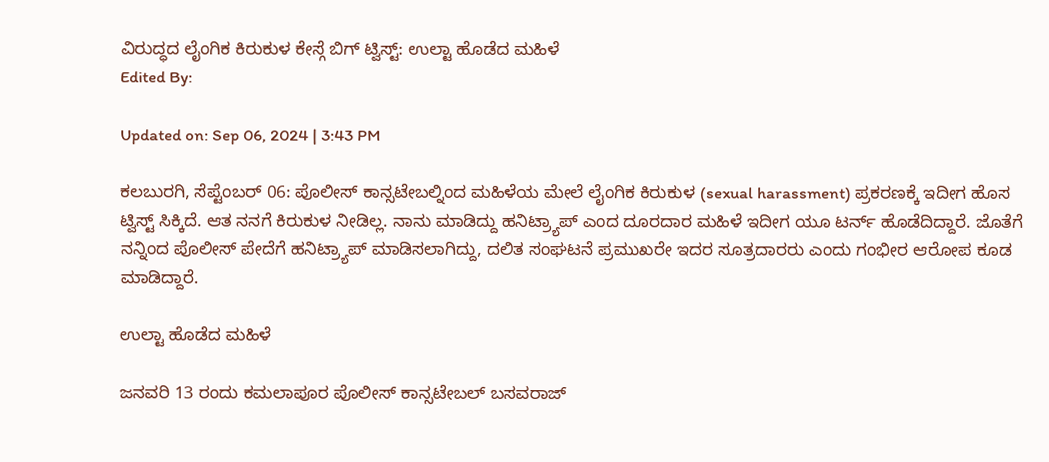ವಿರುದ್ಧದ ಲೈಂಗಿಕ ಕಿರುಕುಳ ಕೇಸ್ಗೆ ಬಿಗ್ ಟ್ವಿಸ್ಟ್: ಉಲ್ಟಾ ಹೊಡೆದ ಮಹಿಳೆ
Edited By:

Updated on: Sep 06, 2024 | 3:43 PM

ಕಲಬುರಗಿ, ಸೆಪ್ಟೆಂಬರ್ 06: ಪೊಲೀಸ್ ಕಾನ್ಸಟೇಬಲ್ನಿಂದ ಮಹಿಳೆಯ ಮೇಲೆ ಲೈಂಗಿಕ ಕಿರುಕುಳ (sexual harassment) ಪ್ರಕರಣಕ್ಕೆ ಇದೀಗ ಹೊಸ ಟ್ವಿಸ್ಟ್ ಸಿಕ್ಕಿದೆ. ಆತ ನನಗೆ ಕಿರುಕುಳ ನೀಡಿಲ್ಲ. ನಾನು ಮಾಡಿದ್ದು ಹನಿಟ್ರ್ಯಾಪ್ ಎಂದ ದೂರದಾರ ಮಹಿಳೆ ಇದೀಗ ಯೂ ಟರ್ನ್‌ ಹೊಡೆದಿದ್ದಾರೆ. ಜೊತೆಗೆ ನನ್ನಿಂದ ಪೊಲೀಸ್ ಪೇದೆಗೆ ಹನಿಟ್ರ್ಯಾಪ್ ಮಾಡಿಸಲಾಗಿದ್ದು, ದಲಿತ ಸಂಘಟನೆ ಪ್ರಮುಖರೇ ಇದರ ಸೂತ್ರದಾರರು ಎಂದು ಗಂಭೀರ ಆರೋಪ ಕೂಡ ಮಾಡಿದ್ದಾರೆ.

ಉಲ್ಟಾ ಹೊಡೆದ ಮಹಿಳೆ

ಜನವರಿ 13 ರಂದು ಕಮಲಾಪೂರ ಪೊಲೀಸ್ ಕಾನ್ಸಟೇಬಲ್ ಬಸವರಾಜ್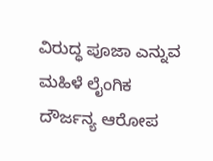ವಿರುದ್ಧ ಪೂಜಾ ಎನ್ನುವ ಮಹಿಳೆ ಲೈಂಗಿಕ ದೌರ್ಜನ್ಯ ಆರೋಪ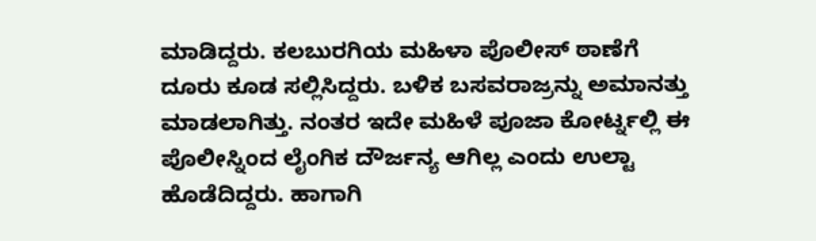ಮಾಡಿದ್ದರು. ಕಲಬುರಗಿಯ ಮಹಿಳಾ ಪೊಲೀಸ್ ಠಾಣೆಗೆ ದೂರು ಕೂಡ ಸಲ್ಲಿಸಿದ್ದರು. ಬಳಿಕ ಬಸವರಾಜ್ರನ್ನು ಅಮಾನತ್ತು ಮಾಡಲಾಗಿತ್ತು. ನಂತರ ಇದೇ ಮಹಿಳೆ ಪೂಜಾ ಕೋರ್ಟ್ನಲ್ಲಿ ಈ ಪೊಲೀಸ್ನಿಂದ ಲೈಂಗಿಕ ದೌರ್ಜನ್ಯ ಆಗಿಲ್ಲ ಎಂದು ಉಲ್ಟಾ ಹೊಡೆದಿದ್ದರು. ಹಾಗಾಗಿ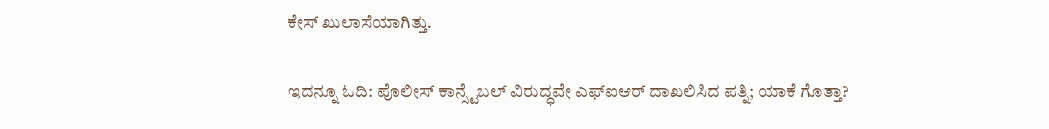ಕೇಸ್ ಖುಲಾಸೆಯಾಗಿತ್ತು‌.

ಇದನ್ನೂ ಓದಿ: ಪೊಲೀಸ್ ಕಾನ್ಸ್ಟೆಬಲ್ ವಿರುದ್ಧವೇ ಎಫ್‌ಐಆರ್ ದಾಖಲಿಸಿದ ಪತ್ನಿ; ಯಾಕೆ ಗೊತ್ತಾ?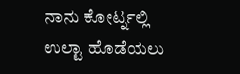ನಾನು ಕೋರ್ಟ್ನಲ್ಲಿ ಉಲ್ಟಾ ಹೊಡೆಯಲು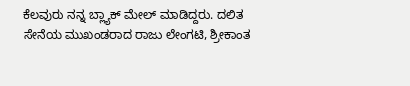ಕೆಲವುರು ನನ್ನ ಬ್ಲ್ಯಾಕ್ ಮೇಲ್ ಮಾಡಿದ್ದರು‌‌. ದಲಿತ ಸೇನೆಯ ಮುಖಂಡರಾದ ರಾಜು ಲೇಂಗಟಿ, ಶ್ರೀಕಾಂತ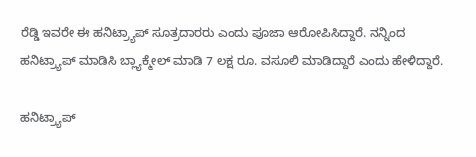ರೆಡ್ಡಿ ಇವರೇ ಈ ಹನಿಟ್ರ್ಯಾಪ್ ಸೂತ್ರದಾರರು ಎಂದು ಪೂಜಾ‌ ಆರೋಪಿಸಿದ್ದಾರೆ. ನನ್ನಿಂದ ಹನಿಟ್ರ್ಯಾಪ್ ಮಾಡಿಸಿ ಬ್ಲ್ಯಾಕ್ಮೇಲ್ ಮಾಡಿ 7 ಲಕ್ಷ ರೂ. ವಸೂಲಿ ಮಾಡಿದ್ದಾರೆ ಎಂದು ಹೇಳಿದ್ದಾರೆ.

ಹನಿಟ್ರ್ಯಾಪ್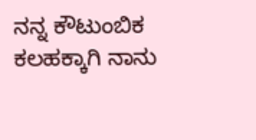ನನ್ನ ಕೌಟುಂಬಿಕ ಕಲಹಕ್ಕಾಗಿ ನಾನು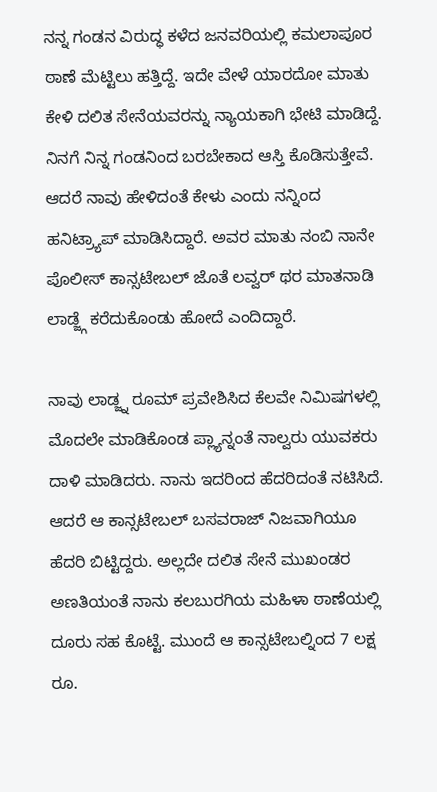ನನ್ನ ಗಂಡನ ವಿರುದ್ಧ ಕಳೆದ ಜನವರಿಯಲ್ಲಿ ಕಮಲಾಪೂರ ಠಾಣೆ ಮೆಟ್ಟಿಲು ಹತ್ತಿದ್ದೆ. ಇದೇ ವೇಳೆ ಯಾರದೋ ಮಾತು ಕೇಳಿ ದಲಿತ ಸೇನೆಯವರನ್ನು ನ್ಯಾಯಕಾಗಿ ಭೇಟಿ ಮಾಡಿದ್ದೆ. ನಿನಗೆ ನಿನ್ನ ಗಂಡನಿಂದ ಬರಬೇಕಾದ ಆಸ್ತಿ ಕೊಡಿಸುತ್ತೇವೆ. ಆದರೆ ನಾವು ಹೇಳಿದಂತೆ ಕೇಳು ಎಂದು ನನ್ನಿಂದ ಹನಿಟ್ರ್ಯಾಪ್ ಮಾಡಿಸಿದ್ದಾರೆ. ಅವರ ಮಾತು ನಂಬಿ ನಾನೇ ಪೊಲೀಸ್ ಕಾನ್ಸಟೇಬಲ್ ಜೊತೆ ಲವ್ವರ್ ಥರ ಮಾತನಾಡಿ ಲಾಡ್ಜ್ಗೆ ಕರೆದುಕೊಂಡು ಹೋದೆ ಎಂದಿದ್ದಾರೆ.

ನಾವು ಲಾಡ್ಜ್ನ ರೂಮ್ ಪ್ರವೇಶಿಸಿದ ಕೆಲವೇ ನಿಮಿಷಗಳಲ್ಲಿ ಮೊದಲೇ ಮಾಡಿಕೊಂಡ ಪ್ಲ್ಯಾನ್ನಂತೆ ನಾಲ್ವರು ಯುವಕರು ದಾಳಿ ಮಾಡಿದರು. ನಾನು ಇದರಿಂದ ಹೆದರಿದಂತೆ ನಟಿಸಿದೆ. ಆದರೆ ಆ ಕಾನ್ಸಟೇಬಲ್ ಬಸವರಾಜ್ ನಿಜವಾಗಿಯೂ ಹೆದರಿ ಬಿಟ್ಟಿದ್ದರು. ಅಲ್ಲದೇ ದಲಿತ ಸೇನೆ ಮುಖಂಡರ ಅಣತಿಯಂತೆ ನಾನು ಕಲಬುರಗಿಯ ಮಹಿಳಾ ಠಾಣೆಯಲ್ಲಿ ದೂರು ಸಹ ಕೊಟ್ಟೆ. ಮುಂದೆ ಆ ಕಾನ್ಸಟೇಬಲ್ನಿಂದ 7 ಲಕ್ಷ ರೂ.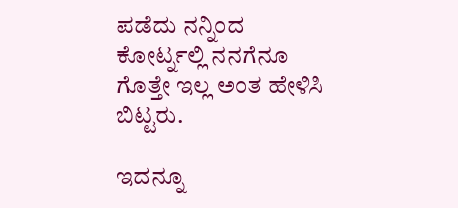ಪಡೆದು ನನ್ನಿಂದ ಕೋರ್ಟ್ನಲ್ಲಿ ನನಗೆನೂ ಗೊತ್ತೇ ಇಲ್ಲ ಅಂತ ಹೇಳಿಸಿ ಬಿಟ್ಟರು.

ಇದನ್ನೂ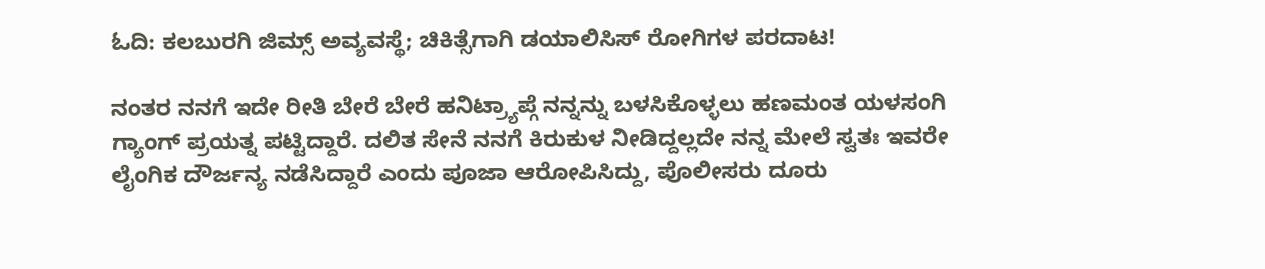ಓದಿ: ಕಲಬುರಗಿ ಜಿಮ್ಸ್ ಅವ್ಯವಸ್ಥೆ; ಚಿಕಿತ್ಸೆಗಾಗಿ ಡಯಾಲಿಸಿಸ್ ರೋಗಿಗಳ ಪರದಾಟ!

ನಂತರ ನನಗೆ ಇದೇ ರೀತಿ ಬೇರೆ ಬೇರೆ ಹನಿಟ್ರ್ಯಾಪ್ಗೆ ನನ್ನನ್ನು ಬಳಸಿಕೊಳ್ಳಲು ಹಣಮಂತ ಯಳಸಂಗಿ ಗ್ಯಾಂಗ್ ಪ್ರಯತ್ನ ಪಟ್ಟಿದ್ದಾರೆ. ದಲಿತ ಸೇನೆ ನನಗೆ ಕಿರುಕುಳ ನೀಡಿದ್ದಲ್ಲದೇ ನನ್ನ ಮೇಲೆ ಸ್ವತಃ ಇವರೇ ಲೈಂಗಿಕ ದೌರ್ಜನ್ಯ ನಡೆಸಿದ್ದಾರೆ ಎಂದು ಪೂಜಾ ಆರೋಪಿಸಿದ್ದು, ಪೊಲೀಸರು ದೂರು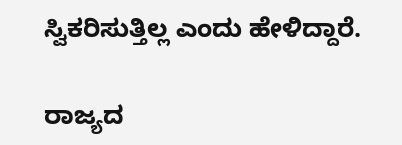ಸ್ವಿಕರಿಸುತ್ತಿಲ್ಲ ಎಂದು ಹೇಳಿದ್ದಾರೆ.

ರಾಜ್ಯದ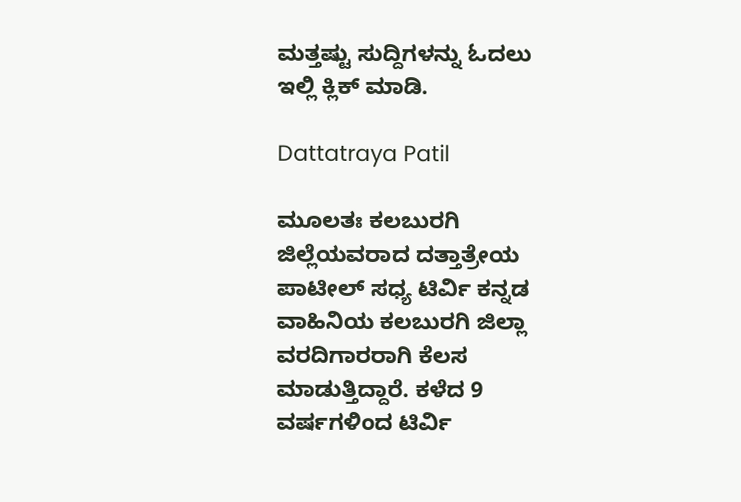ಮತ್ತಷ್ಟು ಸುದ್ದಿಗಳನ್ನು ಓದಲು ಇಲ್ಲಿ ಕ್ಲಿಕ್ ಮಾಡಿ.

Dattatraya Patil

ಮೂಲತಃ ಕಲಬುರಗಿ ಜಿಲ್ಲೆಯವರಾದ ದತ್ತಾತ್ರೇಯ ಪಾಟೀಲ್ ಸಧ್ಯ ಟಿರ್ವಿ ಕನ್ನಡ ವಾಹಿನಿಯ ಕಲಬುರಗಿ ಜಿಲ್ಲಾ ವರದಿಗಾರರಾಗಿ ಕೆಲಸ ಮಾಡುತ್ತಿದ್ದಾರೆ. ಕಳೆದ 9 ವರ್ಷಗಳಿಂದ ಟಿರ್ವಿ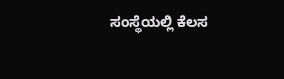ಸಂಸ್ಥೆಯಲ್ಲಿ ಕೆಲಸ‌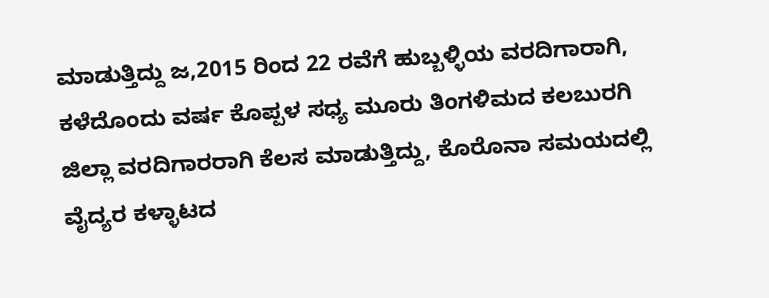ಮಾಡುತ್ತಿದ್ದು ಜ,2015 ರಿಂದ 22 ರವೆಗೆ ಹುಬ್ಬಳ್ಳಿಯ ವರದಿಗಾರಾಗಿ, ಕಳೆದೊಂದು ವರ್ಷ ಕೊಪ್ಪಳ ಸಧ್ಯ ಮೂರು ತಿಂಗಳಿಮದ ಕಲಬುರಗಿ ಜಿಲ್ಲಾ ವರದಿಗಾರರಾಗಿ ಕೆಲಸ ಮಾಡುತ್ತಿದ್ದು, ಕೊರೊನಾ ಸಮಯದಲ್ಲಿ ವೈದ್ಯರ ಕಳ್ಳಾಟದ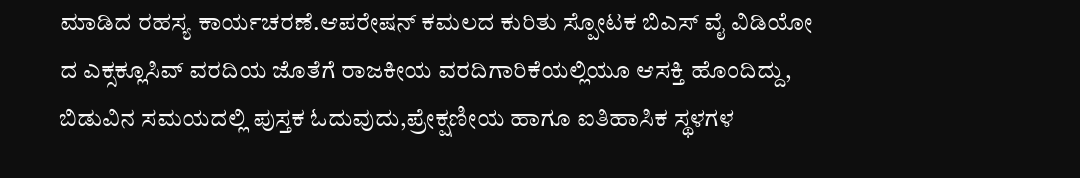ಮಾಡಿದ ರಹಸ್ಯ ಕಾರ್ಯಚರಣೆ.ಆಪರೇಷನ್ ಕಮಲದ ಕುರಿತು ಸ್ಪೋಟಕ ಬಿಎಸ್ ವೈ ವಿಡಿಯೋ ದ ಎಕ್ಸಕ್ಲೂಸಿವ್ ವರದಿಯ ಜೊತೆಗೆ ರಾಜಕೀಯ ವರದಿಗಾರಿಕೆಯಲ್ಲಿಯೂ ಆಸಕ್ತಿ ಹೊಂದಿದ್ದು, ಬಿಡುವಿನ ಸಮಯದಲ್ಲಿ ಪುಸ್ತಕ ಓದುವುದು,ಪ್ರೇಕ್ಷಣೀಯ ಹಾಗೂ ಐತಿಹಾಸಿಕ ಸ್ಥಳಗಳ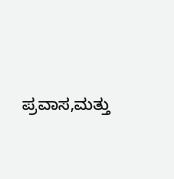ಪ್ರವಾಸ,ಮತ್ತು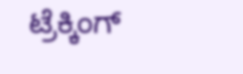ಟ್ರೆಕ್ಕಿಂಗ್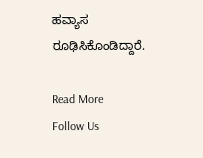ಹವ್ಯಾಸ ರೂಢಿಸಿಕೊಂಡಿದ್ದಾರೆ.

Read More
Follow Us